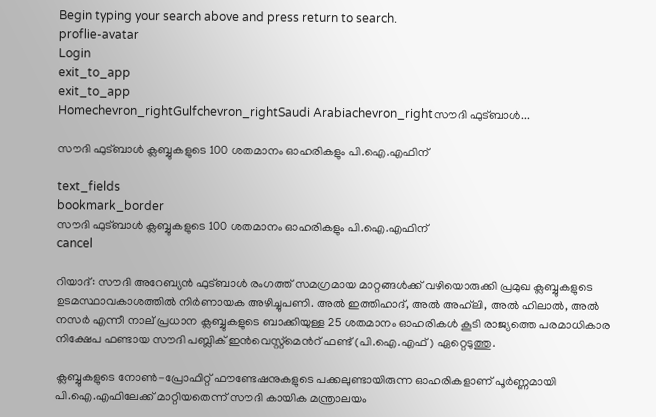Begin typing your search above and press return to search.
proflie-avatar
Login
exit_to_app
exit_to_app
Homechevron_rightGulfchevron_rightSaudi Arabiachevron_rightസൗദി ഫുട്ബാൾ...

സൗദി ഫുട്ബാൾ ക്ലബ്ബുകളുടെ 100 ശതമാനം ഓഹരികളും പി.ഐ.എഫിന്

text_fields
bookmark_border
സൗദി ഫുട്ബാൾ ക്ലബ്ബുകളുടെ 100 ശതമാനം ഓഹരികളും പി.ഐ.എഫിന്
cancel

റിയാദ്: സൗദി അറേബ്യൻ ഫുട്ബാൾ രംഗത്ത് സമഗ്രമായ മാറ്റങ്ങൾക്ക് വഴിയൊരുക്കി പ്രമുഖ ക്ലബ്ബുകളുടെ ഉടമസ്ഥാവകാശത്തിൽ നിർണായക അഴിച്ചുപണി. അൽ ഇത്തിഹാദ്, അൽ അഹ്‌ലി, അൽ ഹിലാൽ, അൽ നസർ എന്നീ നാല് പ്രധാന ക്ലബ്ബുകളുടെ ബാക്കിയുള്ള 25 ശതമാനം ഓഹരികൾ കൂടി രാജ്യത്തെ പരമാധികാര നിക്ഷേപ ഫണ്ടായ സൗദി പബ്ലിക് ഇൻവെസ്റ്റ്മെൻറ് ഫണ്ട് (പി.ഐ.എഫ്) ഏറ്റെടുത്തു.

ക്ലബ്ബുകളുടെ നോൺ-പ്രോഫിറ്റ് ഫൗണ്ടേഷനുകളുടെ പക്കലുണ്ടായിരുന്ന ഓഹരികളാണ് പൂർണ്ണമായി പി.ഐ.എഫിലേക്ക് മാറ്റിയതെന്ന് സൗദി കായിക മന്ത്രാലയം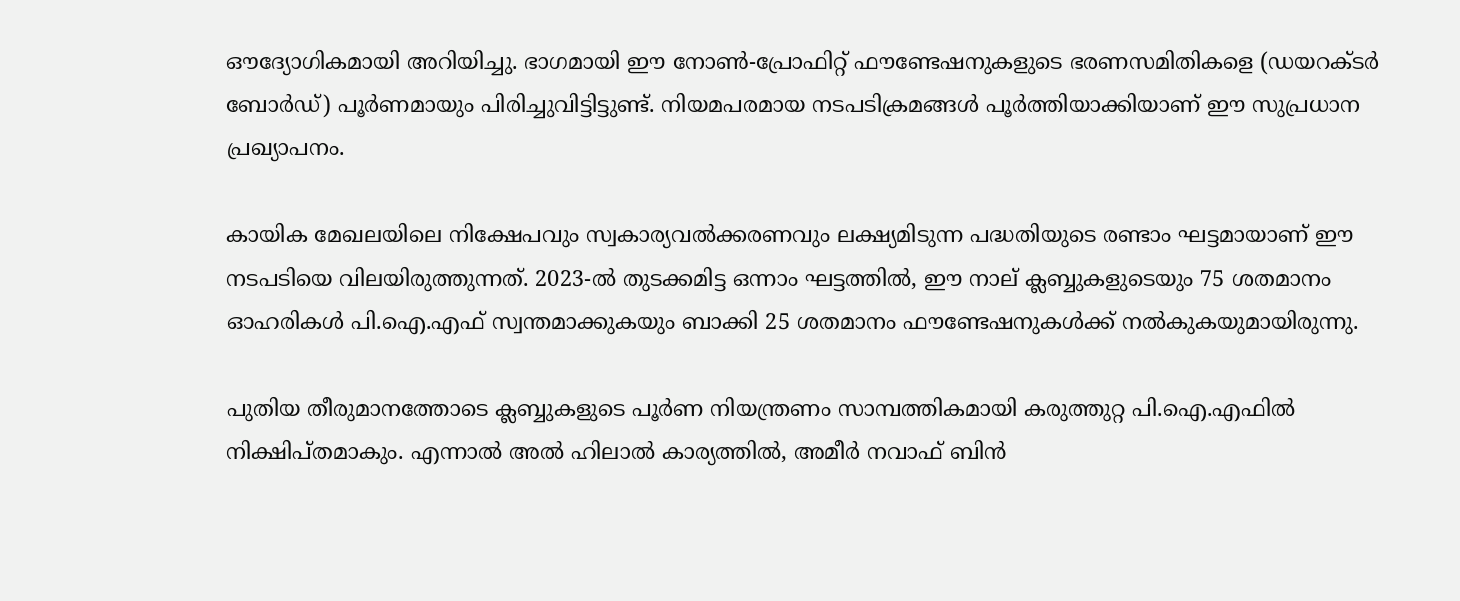ഔദ്യോഗികമായി അറിയിച്ചു. ഭാഗമായി ഈ നോൺ-പ്രോഫിറ്റ് ഫൗണ്ടേഷനുകളുടെ ഭരണസമിതികളെ (ഡയറക്ടർ ബോർഡ്) പൂർണമായും പിരിച്ചുവിട്ടിട്ടുണ്ട്. നിയമപരമായ നടപടിക്രമങ്ങൾ പൂർത്തിയാക്കിയാണ് ഈ സുപ്രധാന പ്രഖ്യാപനം.

കായിക മേഖലയിലെ നിക്ഷേപവും സ്വകാര്യവൽക്കരണവും ലക്ഷ്യമിടുന്ന പദ്ധതിയുടെ രണ്ടാം ഘട്ടമായാണ് ഈ നടപടിയെ വിലയിരുത്തുന്നത്. 2023-ൽ തുടക്കമിട്ട ഒന്നാം ഘട്ടത്തിൽ, ഈ നാല് ക്ലബ്ബുകളുടെയും 75 ശതമാനം ഓഹരികൾ പി.ഐ.എഫ് സ്വന്തമാക്കുകയും ബാക്കി 25 ശതമാനം ഫൗണ്ടേഷനുകൾക്ക് നൽകുകയുമായിരുന്നു.

പുതിയ തീരുമാനത്തോടെ ക്ലബ്ബുകളുടെ പൂർണ നിയന്ത്രണം സാമ്പത്തികമായി കരുത്തുറ്റ പി.ഐ.എഫിൽ നിക്ഷിപ്തമാകും. എന്നാൽ അൽ ഹിലാൽ കാര്യത്തിൽ, അമീർ നവാഫ് ബിൻ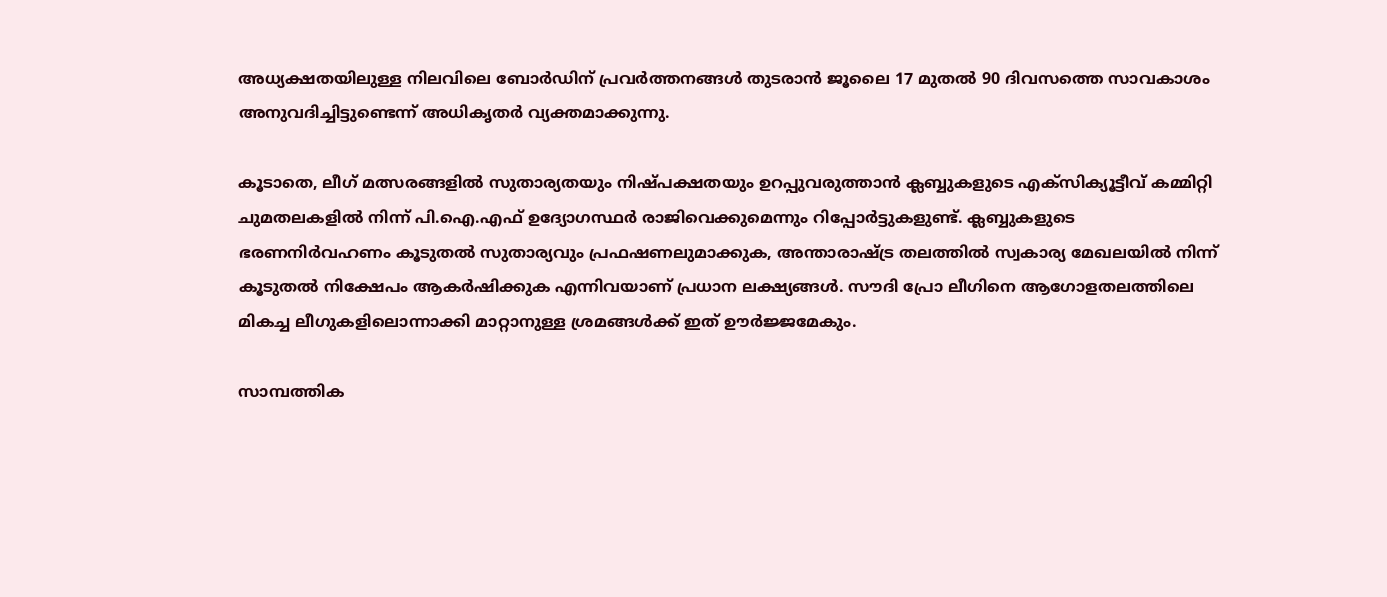അധ്യക്ഷതയിലുള്ള നിലവിലെ ബോർഡിന് പ്രവർത്തനങ്ങൾ തുടരാൻ ജൂലൈ 17 മുതൽ 90 ദിവസത്തെ സാവകാശം അനുവദിച്ചിട്ടുണ്ടെന്ന് അധികൃതർ വ്യക്തമാക്കുന്നു.

കൂടാതെ, ലീഗ് മത്സരങ്ങളിൽ സുതാര്യതയും നിഷ്പക്ഷതയും ഉറപ്പുവരുത്താൻ ക്ലബ്ബുകളുടെ എക്സിക്യൂട്ടീവ് കമ്മിറ്റി ചുമതലകളിൽ നിന്ന് പി.ഐ.എഫ് ഉദ്യോഗസ്ഥർ രാജിവെക്കുമെന്നും റിപ്പോർട്ടുകളുണ്ട്. ക്ലബ്ബുകളുടെ ഭരണനിർവഹണം കൂടുതൽ സുതാര്യവും പ്രഫഷണലുമാക്കുക, അന്താരാഷ്ട്ര തലത്തിൽ സ്വകാര്യ മേഖലയിൽ നിന്ന് കൂടുതൽ നിക്ഷേപം ആകർഷിക്കുക എന്നിവയാണ് പ്രധാന ലക്ഷ്യങ്ങൾ. സൗദി പ്രോ ലീഗിനെ ആഗോളതലത്തിലെ മികച്ച ലീഗുകളിലൊന്നാക്കി മാറ്റാനുള്ള ശ്രമങ്ങൾക്ക് ഇത് ഊർജ്ജമേകും.

സാമ്പത്തിക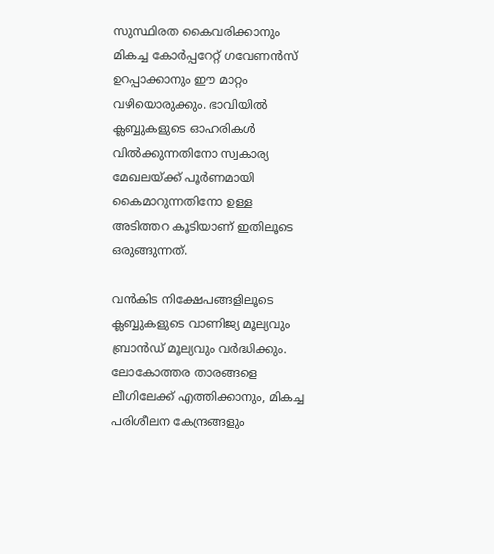സുസ്ഥിരത കൈവരിക്കാനും മികച്ച കോർപ്പറേറ്റ് ഗവേണൻസ് ഉറപ്പാക്കാനും ഈ മാറ്റം വഴിയൊരുക്കും. ഭാവിയിൽ ക്ലബ്ബുകളുടെ ഓഹരികൾ വിൽക്കുന്നതിനോ സ്വകാര്യ മേഖലയ്ക്ക് പൂർണമായി കൈമാറുന്നതിനോ ഉള്ള അടിത്തറ കൂടിയാണ് ഇതിലൂടെ ഒരുങ്ങുന്നത്.

വൻകിട നിക്ഷേപങ്ങളിലൂടെ ക്ലബ്ബുകളുടെ വാണിജ്യ മൂല്യവും ബ്രാൻഡ് മൂല്യവും വർദ്ധിക്കും. ലോകോത്തര താരങ്ങളെ ലീഗിലേക്ക് എത്തിക്കാനും, മികച്ച പരിശീലന കേന്ദ്രങ്ങളും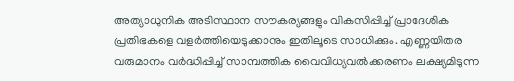അത്യാധുനിക അടിസ്ഥാന സൗകര്യങ്ങളും വികസിപ്പിച്ച് പ്രാദേശിക പ്രതിഭകളെ വളർത്തിയെടുക്കാനും ഇതിലൂടെ സാധിക്കും. എണ്ണയിതര വരുമാനം വർദ്ധിപ്പിച്ച് സാമ്പത്തിക വൈവിധ്യവൽക്കരണം ലക്ഷ്യമിടുന്ന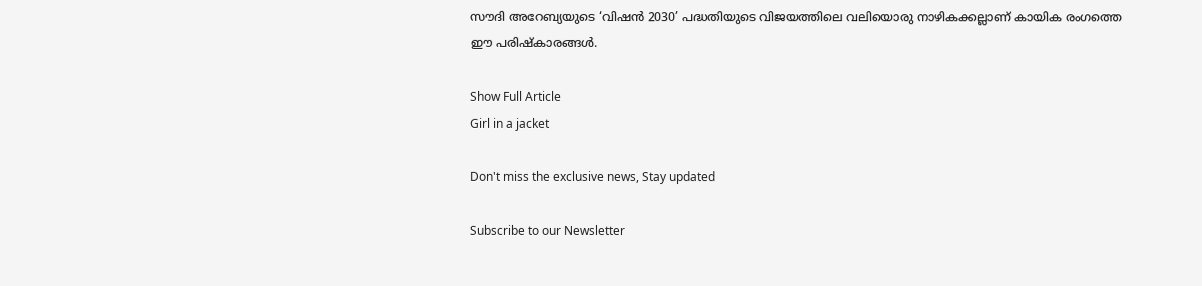സൗദി അറേബ്യയുടെ ‘വിഷൻ 2030’ പദ്ധതിയുടെ വിജയത്തിലെ വലിയൊരു നാഴികക്കല്ലാണ് കായിക രംഗത്തെ ഈ പരിഷ്കാരങ്ങൾ.

Show Full Article
Girl in a jacket

Don't miss the exclusive news, Stay updated

Subscribe to our Newsletter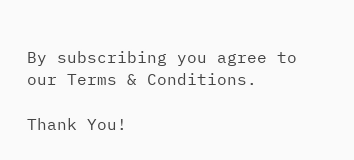By subscribing you agree to our Terms & Conditions.

Thank You!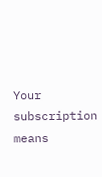Your subscription means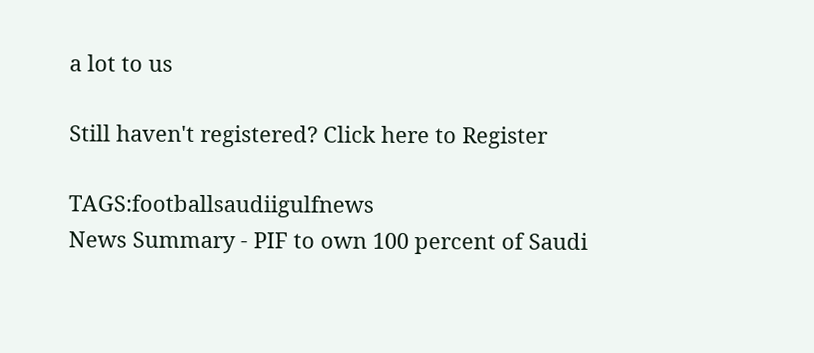a lot to us

Still haven't registered? Click here to Register

TAGS:footballsaudiigulfnews
News Summary - PIF to own 100 percent of Saudi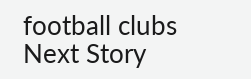football clubs
Next Story